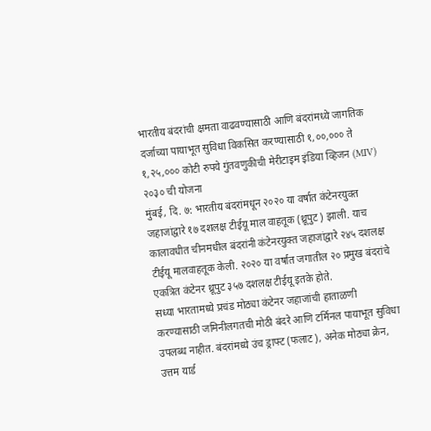भारतीय बंदरांची क्षमता वाढवण्यासाठी आणि बंदरांमध्ये जागतिक दर्जाच्या पायाभूत सुविधा विकसित करण्यासाठी १,००,००० ते १,२५,००० कोटी रुपये गुंतवणुकीची मेरीटाइम इंडिया व्हिजन (MIV) २०३० ची योजना
मुंबई, दि. ७: भारतीय बंदरांमधून २०२० या वर्षात कंटेनरयुक्त जहाजांद्वारे १७ दशलक्ष टीईयू माल वाहतूक (थ्रूपुट) झाली. याच कालावधीत चीनमधील बंदरांनी कंटेनरयुक्त जहाजांद्वारे २४५ दशलक्ष टीईयू मालवाहतूक केली. २०२० या वर्षात जगातील २० प्रमुख बंदरांचे एकत्रित कंटेनर थ्रूपुट ३५७ दशलक्ष टीईयू इतके होते.
सध्या भारतामध्ये प्रचंड मोठ्या कंटेनर जहाजांची हाताळणी करण्यासाठी जमिनीलगतची मोठी बंदरे आणि टर्मिनल पायाभूत सुविधा उपलब्ध नाहीत. बंदरांमध्ये उंच ड्राफ्ट (फलाट), अनेक मोठ्या क्रेन, उत्तम यार्ड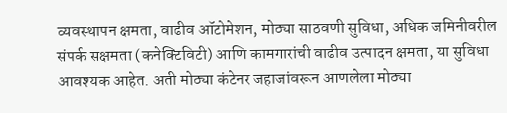व्यवस्थापन क्षमता, वाढीव ऑटोमेशन, मोठ्या साठवणी सुविधा, अधिक जमिनीवरील संपर्क सक्षमता (कनेक्टिविटी) आणि कामगारांची वाढीव उत्पादन क्षमता, या सुविधा आवश्यक आहेत. अती मोठ्या कंटेनर जहाजांवरून आणलेला मोठ्या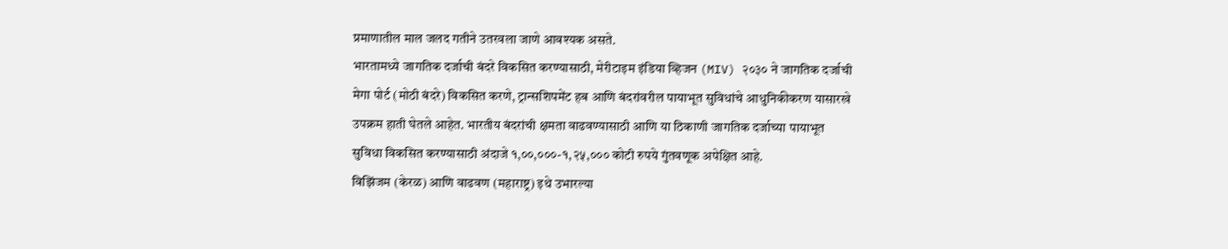प्रमाणातील माल जलद गतीने उतरवला जाणे आवश्यक असते.
भारतामध्ये जागतिक दर्जाची बंदरे विकसित करण्यासाठी, मेरीटाइम इंडिया व्हिजन (MIV) २०३० ने जागतिक दर्जाची मेगा पोर्ट (मोठी बंदरे) विकसित करणे, ट्रान्सशिपमेंट हब आणि बंदरांवरील पायाभूत सुविधांचे आधुनिकीकरण यासारखे उपक्रम हाती घेतले आहेत. भारतीय बंदरांची क्षमता वाढवण्यासाठी आणि या ठिकाणी जागतिक दर्जाच्या पायाभूत सुविधा विकसित करण्यासाठी अंदाजे १,००,०००-१,२५,००० कोटी रुपये गुंतवणूक अपेक्षित आहे.
विझिंजम (केरळ) आणि वाढवण (महाराष्ट्र) इथे उभारल्या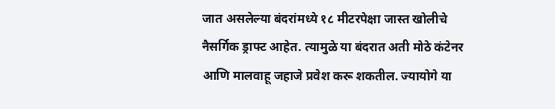जात असलेल्या बंदरांमध्ये १८ मीटरपेक्षा जास्त खोलीचे नैसर्गिक ड्राफ्ट आहेत. त्यामुळे या बंदरात अती मोठे कंटेनर आणि मालवाहू जहाजे प्रवेश करू शकतील. ज्यायोगे या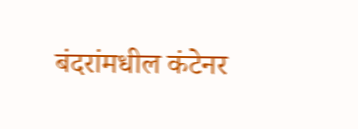बंदरांमधील कंटेनर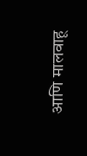आणि मालवाहू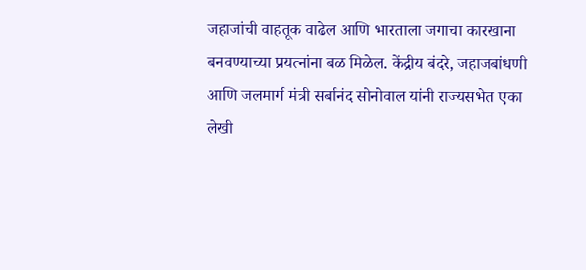जहाजांची वाहतूक वाढेल आणि भारताला जगाचा कारखाना बनवण्याच्या प्रयत्नांना बळ मिळेल. केंद्रीय बंदरे, जहाजबांधणी आणि जलमार्ग मंत्री सर्बानंद सोनोवाल यांनी राज्यसभेत एका लेखी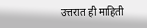उत्तरात ही माहिती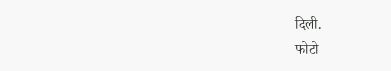दिली.
फोटो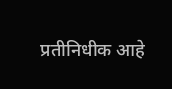प्रतीनिधीक आहे